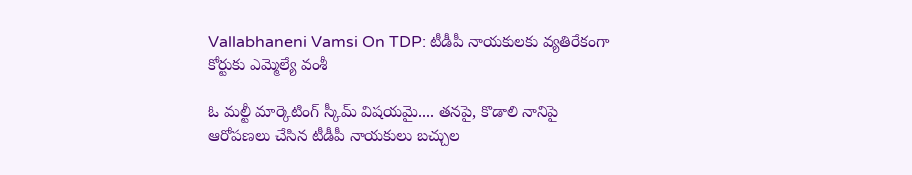Vallabhaneni Vamsi On TDP: టీడీపీ నాయకులకు వ్యతిరేకంగా కోర్టుకు ఎమ్మెల్యే వంశీ

ఓ మల్టీ మార్కెటింగ్ స్కీమ్ విషయమై.... తనపై, కొడాలి నానిపై ఆరోపణలు చేసిన టీడీపీ నాయకులు బచ్చుల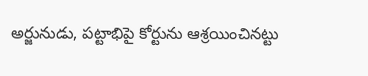అర్జునుడు, పట్టాభిపై కోర్టును ఆశ్రయించినట్టు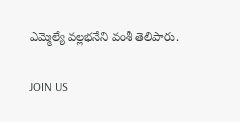ఎమ్మెల్యే వల్లభనేని వంశీ తెలిపారు.

JOIN US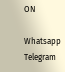ON

Whatsapp
Telegram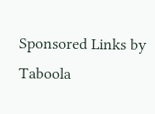Sponsored Links by Taboola